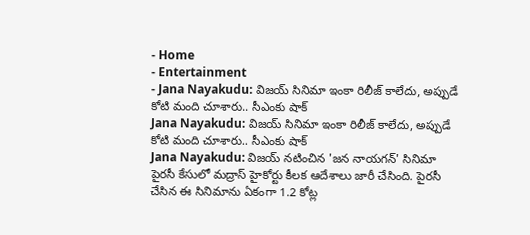- Home
- Entertainment
- Jana Nayakudu: విజయ్ సినిమా ఇంకా రిలీజ్ కాలేదు, అప్పుడే కోటి మంది చూశారు.. సీఎంకు షాక్
Jana Nayakudu: విజయ్ సినిమా ఇంకా రిలీజ్ కాలేదు, అప్పుడే కోటి మంది చూశారు.. సీఎంకు షాక్
Jana Nayakudu: విజయ్ నటించిన 'జన నాయగన్' సినిమా పైరసీ కేసులో మద్రాస్ హైకోర్టు కీలక ఆదేశాలు జారీ చేసింది. పైరసీ చేసిన ఈ సినిమాను ఏకంగా 1.2 కోట్ల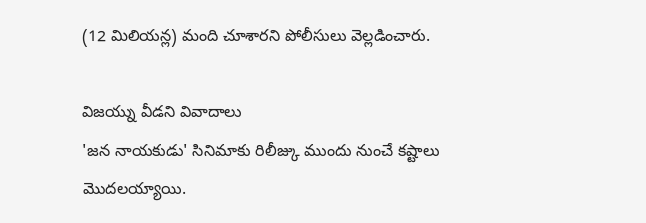(12 మిలియన్ల) మంది చూశారని పోలీసులు వెల్లడించారు.

విజయ్ను వీడని వివాదాలు
'జన నాయకుడు' సినిమాకు రిలీజ్కు ముందు నుంచే కష్టాలు మొదలయ్యాయి.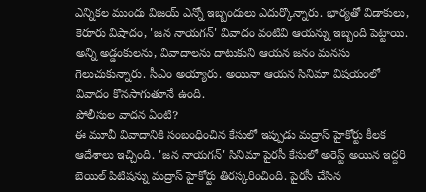ఎన్నికల ముందు విజయ్ ఎన్నో ఇబ్బందులు ఎదుర్కొన్నారు. భార్యతో విడాకులు, కెరూరు విషాదం, 'జన నాయగన్' వివాదం వంటివి ఆయన్ను ఇబ్బంది పెట్టాయి. అన్ని అడ్డంకులను, వివాదాలను దాటుకుని ఆయన జనం మనసు గెలుచుకున్నారు. సీఎం అయ్యారు. అయినా ఆయన సినిమా విషయంలో వివాదం కొనసాగుతూనే ఉంది.
పోలీసుల వాదన ఏంటి?
ఈ మూవీ వివాదానికి సంబంధించిన కేసులో ఇప్పుడు మద్రాస్ హైకోర్టు కీలక ఆదేశాలు ఇచ్చింది. 'జన నాయగన్' సినిమా పైరసీ కేసులో అరెస్ట్ అయిన ఇద్దరి బెయిల్ పిటిషన్ను మద్రాస్ హైకోర్టు తిరస్కరించింది. పైరసీ చేసిన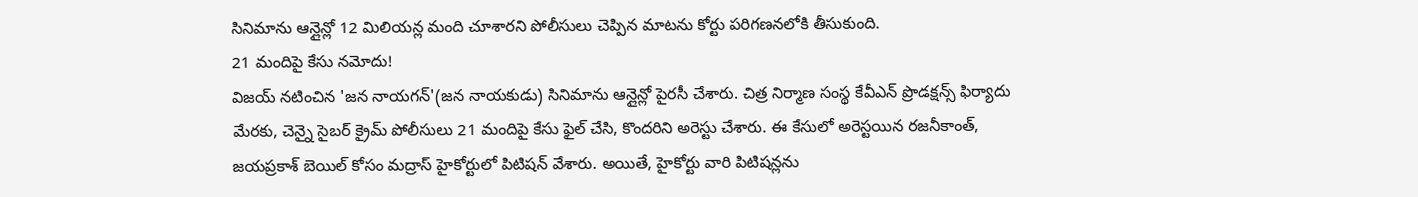సినిమాను ఆన్లైన్లో 12 మిలియన్ల మంది చూశారని పోలీసులు చెప్పిన మాటను కోర్టు పరిగణనలోకి తీసుకుంది.
21 మందిపై కేసు నమోదు!
విజయ్ నటించిన 'జన నాయగన్'(జన నాయకుడు) సినిమాను ఆన్లైన్లో పైరసీ చేశారు. చిత్ర నిర్మాణ సంస్థ కేవీఎన్ ప్రొడక్షన్స్ ఫిర్యాదు మేరకు, చెన్నై సైబర్ క్రైమ్ పోలీసులు 21 మందిపై కేసు ఫైల్ చేసి, కొందరిని అరెస్టు చేశారు. ఈ కేసులో అరెస్టయిన రజనీకాంత్, జయప్రకాశ్ బెయిల్ కోసం మద్రాస్ హైకోర్టులో పిటిషన్ వేశారు. అయితే, హైకోర్టు వారి పిటిషన్లను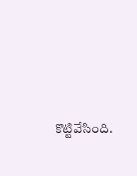కొట్టివేసింది.